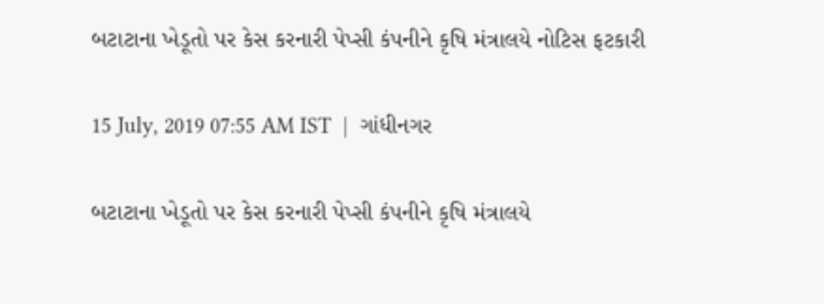બટાટાના ખેડૂતો પર કેસ કરનારી પેપ્સી કંપનીને કૃષિ મંત્રાલયે નોટિસ ફટકારી

15 July, 2019 07:55 AM IST  |  ગાંધીનગર

બટાટાના ખેડૂતો પર કેસ કરનારી પેપ્સી કંપનીને કૃષિ મંત્રાલયે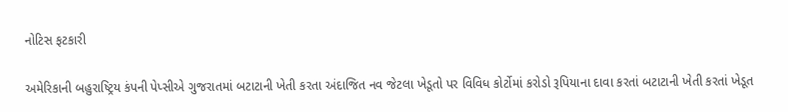નોટિસ ફટકારી

અમેરિકાની બહુરાષ્ટ્રિય કંપની પેપ્સીએ ગુજરાતમાં બટાટાની ખેતી કરતા અંદાજિત નવ જેટલા ખેડૂતો પર વિવિધ કોર્ટોમાં કરોડો રૂપિયાના દાવા કરતાં બટાટાની ખેતી કરતાં ખેડૂત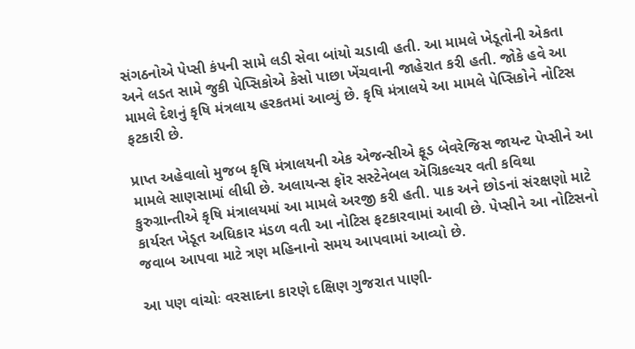સંગઠનોએ પેપ્સી કંપની સામે લડી સેવા બાંયો ચડાવી હતી. આ મામલે ખેડૂતોની એકતા અને લડત સામે જુકી પેપ્સિકોએ કેસો પાછા ખેંચવાની જાહેરાત કરી હતી. જોકે હવે આ મામલે દેશનું કૃષિ મંત્રલાય હરકતમાં આવ્યું છે. કૃષિ મંત્રાલયે આ મામલે પેપ્સિકોને નોટિસ ફટકારી છે.

પ્રાપ્ત અહેવાલો મુજબ કૃષિ મંત્રાલયની એક એજન્સીએ ફૂડ બેવરેજિસ જાયન્ટ પેપ્સીને આ મામલે સાણસામાં લીધી છે. અલાયન્સ ફૉર સસ્ટેનેબલ ઍગ્રિકલ્ચર વતી કવિથા કુરુગ્રાન્તીએ કૃષિ મંત્રાલયમાં આ મામલે અરજી કરી હતી. પાક અને છોડનાં સંરક્ષણો માટે કાર્યરત ખેડૂત અધિકાર મંડળ વતી આ નોટિસ ફટકારવામાં આવી છે. પેપ્સીને આ નોટિસનો જવાબ આપવા માટે ત્રણ મહિનાનો સમય આપવામાં આવ્યો છે.

આ પણ વાંચોઃ વરસાદના કારણે દક્ષિણ ગુજરાત પાણી-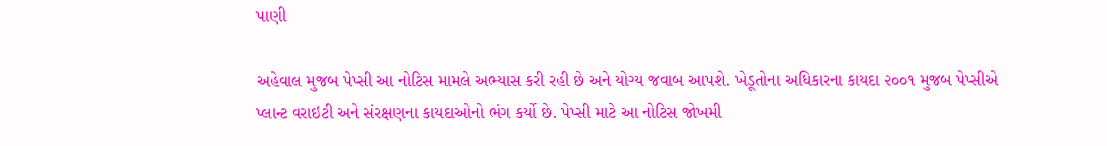પાણી

અહેવાલ મુજબ પેપ્સી આ નોટિસ મામલે અભ્યાસ કરી રહી છે અને યોગ્ય જવાબ આપશે. ખેડૂતોના અધિકારના કાયદા ૨૦૦૧ મુજબ પેપ્સીએ પ્લાન્ટ વરાઇટી અને સંરક્ષણના કાયદાઓનો ભંગ કર્યો છે. પેપ્સી માટે આ નોટિસ જોખમી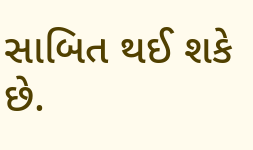સાબિત થઈ શકે છે.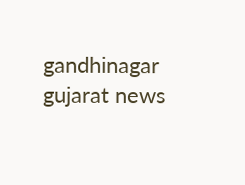gandhinagar gujarat news